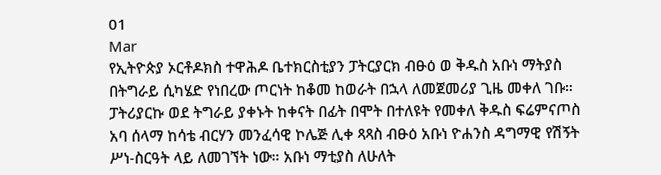01
Mar
የኢትዮጵያ ኦርቶዶክስ ተዋሕዶ ቤተክርስቲያን ፓትርያርክ ብፁዕ ወ ቅዱስ አቡነ ማትያስ በትግራይ ሲካሄድ የነበረው ጦርነት ከቆመ ከወራት በኋላ ለመጀመሪያ ጊዜ መቀለ ገቡ። ፓትሪያርኩ ወደ ትግራይ ያቀኑት ከቀናት በፊት በሞት በተለዩት የመቀለ ቅዱስ ፍሬምናጦስ አባ ሰላማ ከሳቴ ብርሃን መንፈሳዊ ኮሌጅ ሊቀ ጻጻስ ብፁዕ አቡነ ዮሐንስ ዳግማዊ የሽኝት ሥነ-ስርዓት ላይ ለመገኘት ነው። አቡነ ማቲያስ ለሁለት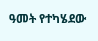ዓመት የተካሄደው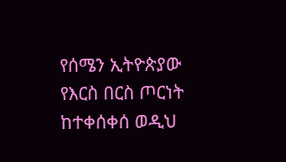የሰሜን ኢትዮጵያው የእርስ በርስ ጦርነት ከተቀሰቀሰ ወዲህ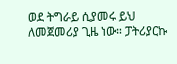ወደ ትግራይ ሲያመሩ ይህ ለመጀመሪያ ጊዜ ነው። ፓትሪያርኩ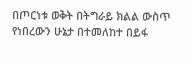በጦርነቱ ወቅት በትግራይ ክልል ውስጥ የነበረውን ሁኔታ በተመለከተ በይፋ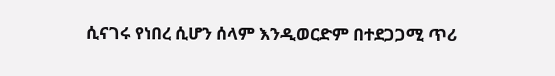ሲናገሩ የነበረ ሲሆን ሰላም እንዲወርድም በተደጋጋሚ ጥሪ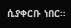ሲያቀርቡ ነበር።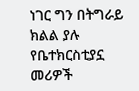ነገር ግን በትግራይ ክልል ያሉ የቤተክርስቲያኗ መሪዎች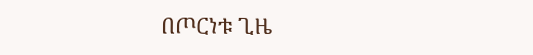በጦርነቱ ጊዜ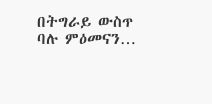በትግራይ ውስጥ ባሉ ምዕመናን…